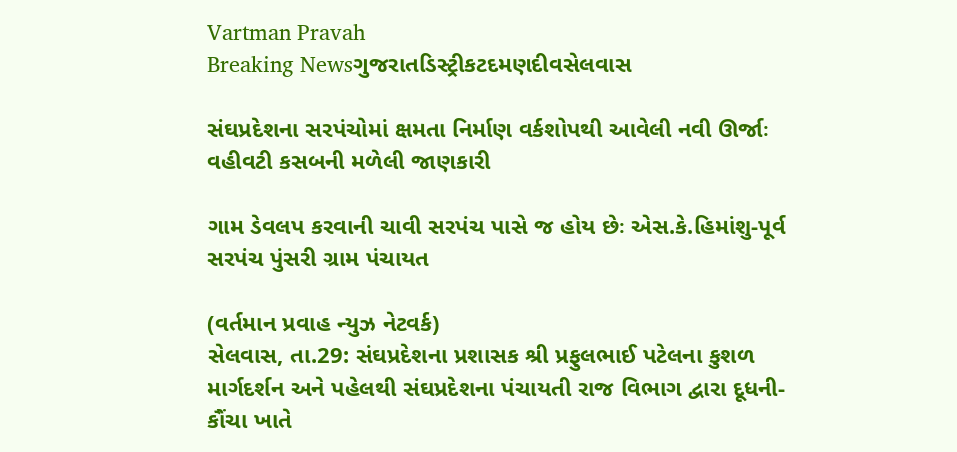Vartman Pravah
Breaking Newsગુજરાતડિસ્ટ્રીકટદમણદીવસેલવાસ

સંઘપ્રદેશના સરપંચોમાં ક્ષમતા નિર્માણ વર્કશોપથી આવેલી નવી ઊર્જાઃ વહીવટી કસબની મળેલી જાણકારી

ગામ ડેવલપ કરવાની ચાવી સરપંચ પાસે જ હોય છેઃ એસ.કે.હિમાંશુ-પૂર્વ સરપંચ પુંસરી ગ્રામ પંચાયત

(વર્તમાન પ્રવાહ ન્‍યુઝ નેટવર્ક)
સેલવાસ, તા.29: સંઘપ્રદેશના પ્રશાસક શ્રી પ્રફુલભાઈ પટેલના કુશળ માર્ગદર્શન અને પહેલથી સંઘપ્રદેશના પંચાયતી રાજ વિભાગ દ્વારા દૂધની-કૌંચા ખાતે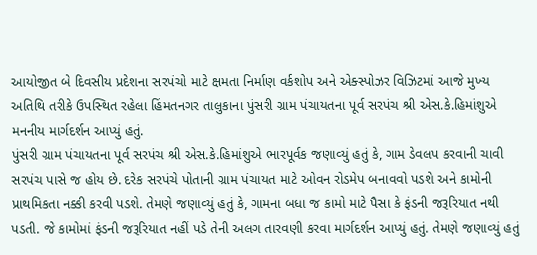આયોજીત બે દિવસીય પ્રદેશના સરપંચો માટે ક્ષમતા નિર્માણ વર્કશોપ અને એક્‍સ્‍પોઝર વિઝિટમાં આજે મુખ્‍ય અતિથિ તરીકે ઉપસ્‍થિત રહેલા હિંમતનગર તાલુકાના પુંસરી ગ્રામ પંચાયતના પૂર્વ સરપંચ શ્રી એસ.કે.હિમાંશુએ મનનીય માર્ગદર્શન આપ્‍યું હતું.
પુંસરી ગ્રામ પંચાયતના પૂર્વ સરપંચ શ્રી એસ.કે.હિમાંશુએ ભારપૂર્વક જણાવ્‍યું હતું કે, ગામ ડેવલપ કરવાની ચાવી સરપંચ પાસે જ હોય છે. દરેક સરપંચે પોતાની ગ્રામ પંચાયત માટે ઓવન રોડમેપ બનાવવો પડશે અને કામોની પ્રાથમિકતા નક્કી કરવી પડશે. તેમણે જણાવ્‍યું હતું કે, ગામના બધા જ કામો માટે પૈસા કે ફંડની જરૂરિયાત નથી પડતી. જે કામોમાં ફંડની જરૂરિયાત નહીં પડે તેની અલગ તારવણી કરવા માર્ગદર્શન આપ્‍યું હતું. તેમણે જણાવ્‍યું હતું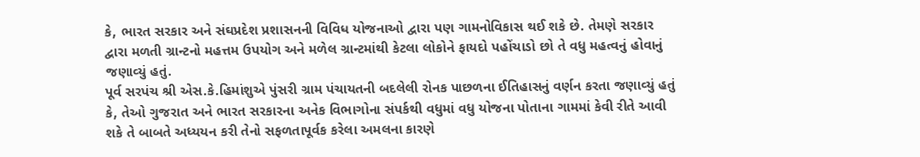કે, ભારત સરકાર અને સંઘપ્રદેશ પ્રશાસનની વિવિધ યોજનાઓ દ્વારા પણ ગામનોવિકાસ થઈ શકે છે. તેમણે સરકાર દ્વારા મળતી ગ્રાન્‍ટનો મહત્તમ ઉપયોગ અને મળેલ ગ્રાન્‍ટમાંથી કેટલા લોકોને ફાયદો પહોંચાડો છો તે વધુ મહત્‍વનું હોવાનું જણાવ્‍યું હતું.
પૂર્વ સરપંચ શ્રી એસ.કે.હિમાંશુએ પુંસરી ગ્રામ પંચાયતની બદલેલી રોનક પાછળના ઈતિહાસનું વર્ણન કરતા જણાવ્‍યું હતું કે, તેઓ ગુજરાત અને ભારત સરકારના અનેક વિભાગોના સંપર્કથી વધુમાં વધુ યોજના પોતાના ગામમાં કેવી રીતે આવી શકે તે બાબતે અધ્‍યયન કરી તેનો સફળતાપૂર્વક કરેલા અમલના કારણે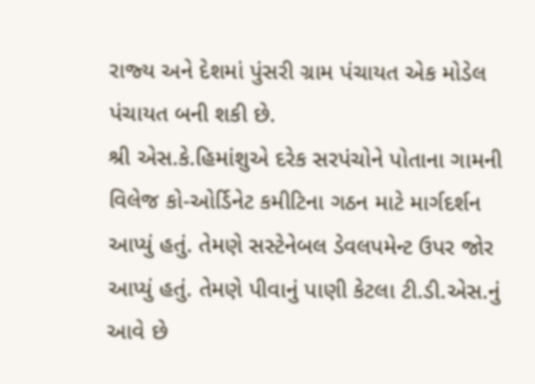રાજ્‍ય અને દેશમાં પુંસરી ગ્રામ પંચાયત એક મોડેલ પંચાયત બની શકી છે.
શ્રી એસ.કે.હિમાંશુએ દરેક સરપંચોને પોતાના ગામની વિલેજ કો-ઓર્ડિનેટ કમીટિના ગઠન માટે માર્ગદર્શન આપ્‍યું હતું. તેમણે સસ્‍ટેનેબલ ડેવલપમેન્‍ટ ઉપર જોર આપ્‍યું હતું. તેમણે પીવાનું પાણી કેટલા ટી.ડી.એસ.નું આવે છે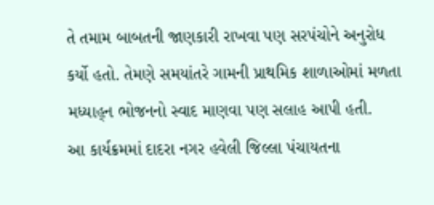તે તમામ બાબતની જાણકારી રાખવા પણ સરપંચોને અનુરોધ કર્યો હતો. તેમણે સમયાંતરે ગામની પ્રાથમિક શાળાઓમાં મળતા મધ્‍યાહ્‌ન ભોજનનો સ્‍વાદ માણવા પણ સલાહ આપી હતી.
આ કાર્યક્રમમાં દાદરા નગર હવેલી જિલ્લા પંચાયતના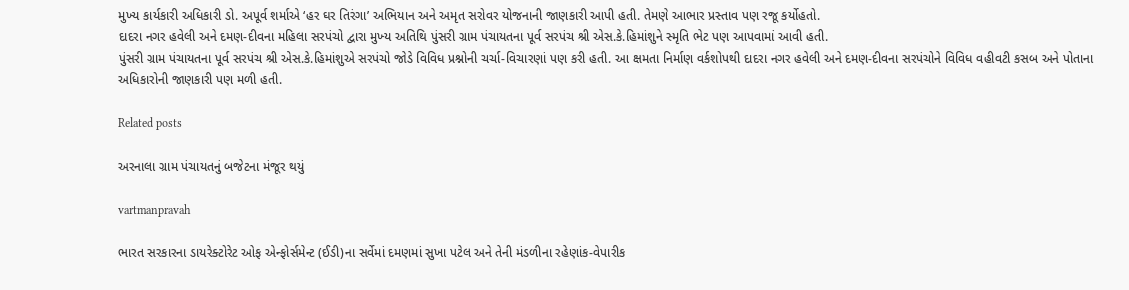મુખ્‍ય કાર્યકારી અધિકારી ડો. અપૂર્વ શર્માએ ‘હર ઘર તિરંગા’ અભિયાન અને અમૃત સરોવર યોજનાની જાણકારી આપી હતી. તેમણે આભાર પ્રસ્‍તાવ પણ રજૂ કર્યોહતો.
દાદરા નગર હવેલી અને દમણ-દીવના મહિલા સરપંચો દ્વારા મુખ્‍ય અતિથિ પુંસરી ગ્રામ પંચાયતના પૂર્વ સરપંચ શ્રી એસ.કે.હિમાંશુને સ્‍મૃતિ ભેટ પણ આપવામાં આવી હતી.
પુંસરી ગ્રામ પંચાયતના પૂર્વ સરપંચ શ્રી એસ.કે.હિમાંશુએ સરપંચો જોડે વિવિધ પ્રશ્નોની ચર્ચા-વિચારણાં પણ કરી હતી. આ ક્ષમતા નિર્માણ વર્કશોપથી દાદરા નગર હવેલી અને દમણ-દીવના સરપંચોને વિવિધ વહીવટી કસબ અને પોતાના અધિકારોની જાણકારી પણ મળી હતી.

Related posts

અરનાલા ગ્રામ પંચાયતનું બજેટના મંજૂર થયું

vartmanpravah

ભારત સરકારના ડાયરેક્‍ટોરેટ ઓફ એન્‍ફોર્સમેન્‍ટ (ઈડી)ના સર્વેમાં દમણમાં સુખા પટેલ અને તેની મંડળીના રહેણાંક-વેપારીક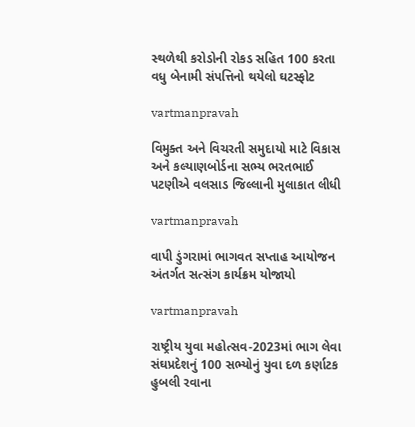સ્‍થળેથી કરોડોની રોકડ સહિત 100 કરતા વધુ બેનામી સંપત્તિનો થયેલો ઘટસ્‍ફોટ

vartmanpravah

વિમુક્‍ત અને વિચરતી સમુદાયો માટે વિકાસ અને કલ્‍યાણબોર્ડના સભ્‍ય ભરતભાઈ પટણીએ વલસાડ જિલ્લાની મુલાકાત લીધી

vartmanpravah

વાપી ડુંગરામાં ભાગવત સપ્તાહ આયોજન અંતર્ગત સત્‍સંગ કાર્યક્રમ યોજાયો

vartmanpravah

રાષ્‍ટ્રીય યુવા મહોત્‍સવ-2023માં ભાગ લેવા સંઘપ્રદેશનું 100 સભ્‍યોનું યુવા દળ કર્ણાટક હુબલી રવાના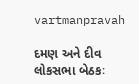vartmanpravah

દમણ અને દીવ લોકસભા બેઠકઃ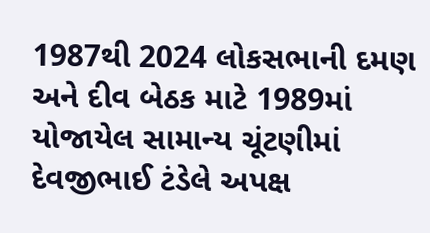1987થી 2024 લોકસભાની દમણ અને દીવ બેઠક માટે 1989માં યોજાયેલ સામાન્‍ય ચૂંટણીમાં દેવજીભાઈ ટંડેલે અપક્ષ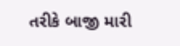તરીકે બાજી મારી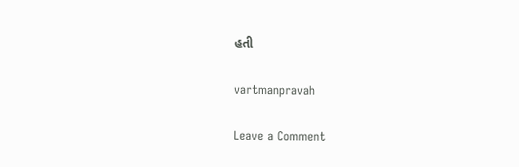હતી

vartmanpravah

Leave a Comment